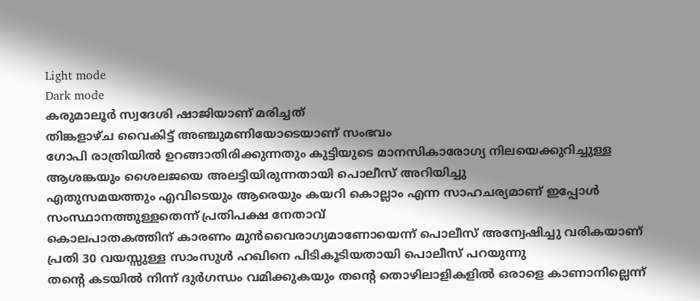Light mode
Dark mode
കരുമാലൂർ സ്വദേശി ഷാജിയാണ് മരിച്ചത്
തിങ്കളാഴ്ച വൈകിട്ട് അഞ്ചുമണിയോടെയാണ് സംഭവം
ഗോപി രാത്രിയിൽ ഉറങ്ങാതിരിക്കുന്നതും കുട്ടിയുടെ മാനസികാരോഗ്യ നിലയെക്കുറിച്ചുള്ള ആശങ്കയും ശൈലജയെ അലട്ടിയിരുന്നതായി പൊലീസ് അറിയിച്ചു
എതുസമയത്തും എവിടെയും ആരെയും കയറി കൊല്ലാം എന്ന സാഹചര്യമാണ് ഇപ്പോൾ സംസ്ഥാനത്തുള്ളതെന്ന് പ്രതിപക്ഷ നേതാവ്
കൊലപാതകത്തിന് കാരണം മുൻവൈരാഗ്യമാണോയെന്ന് പൊലീസ് അന്വേഷിച്ചു വരികയാണ്
പ്രതി 30 വയസ്സുള്ള സാംസുൾ ഹഖിനെ പിടികൂടിയതായി പൊലീസ് പറയുന്നു
തന്റെ കടയിൽ നിന്ന് ദുർഗന്ധം വമിക്കുകയും തന്റെ തൊഴിലാളികളിൽ ഒരാളെ കാണാനില്ലെന്ന്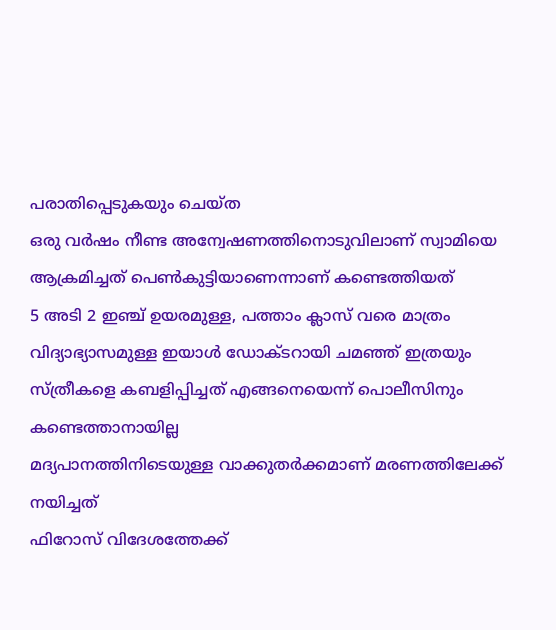പരാതിപ്പെടുകയും ചെയ്ത
ഒരു വർഷം നീണ്ട അന്വേഷണത്തിനൊടുവിലാണ് സ്വാമിയെ ആക്രമിച്ചത് പെൺകുട്ടിയാണെന്നാണ് കണ്ടെത്തിയത്
5 അടി 2 ഇഞ്ച് ഉയരമുള്ള, പത്താം ക്ലാസ് വരെ മാത്രം വിദ്യാഭ്യാസമുള്ള ഇയാൾ ഡോക്ടറായി ചമഞ്ഞ് ഇത്രയും സ്ത്രീകളെ കബളിപ്പിച്ചത് എങ്ങനെയെന്ന് പൊലീസിനും കണ്ടെത്താനായില്ല
മദ്യപാനത്തിനിടെയുള്ള വാക്കുതർക്കമാണ് മരണത്തിലേക്ക് നയിച്ചത്
ഫിറോസ് വിദേശത്തേക്ക്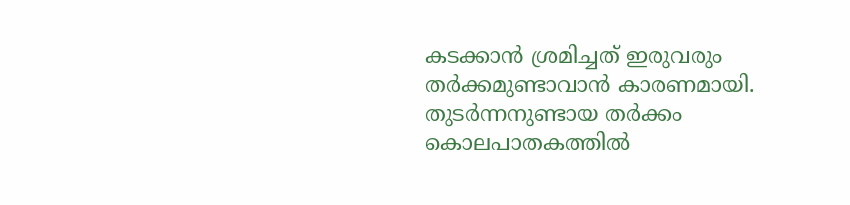കടക്കാൻ ശ്രമിച്ചത് ഇരുവരും തർക്കമുണ്ടാവാൻ കാരണമായി. തുടർന്നനുണ്ടായ തർക്കം കൊലപാതകത്തിൽ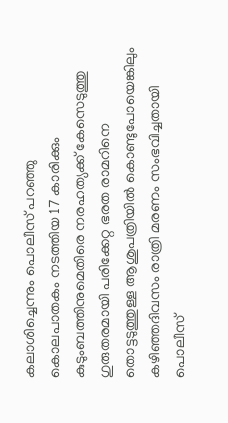കലാശിച്ചെന്നും പൊലീസ് പറഞ്ഞു
കൊലപാതകം നടത്തിയ 17 കാരിക്കും കുടുംബത്തിനുമെതിരെ നരഹത്യക്ക് കേസെടുത്തു
ഗുരുതരമായി പരിക്കേറ്റ ഭരത രാമറിനെ തൊട്ടടുത്തുള്ള ആശുപത്രിയിൽ കൊണ്ടുപോയെങ്കിലും കഴിഞ്ഞദിവസം രാത്രി മരണം സംഭവിച്ചതായി പൊലീസ്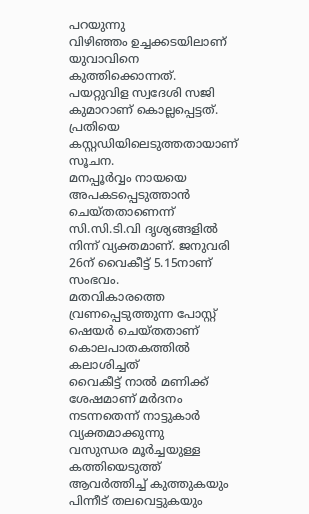പറയുന്നു
വിഴിഞ്ഞം ഉച്ചക്കടയിലാണ് യുവാവിനെ കുത്തിക്കൊന്നത്. പയറ്റുവിള സ്വദേശി സജി കുമാറാണ് കൊല്ലപ്പെട്ടത്. പ്രതിയെ കസ്റ്റഡിയിലെടുത്തതായാണ് സൂചന.
മനപ്പൂർവ്വം നായയെ അപകടപ്പെടുത്താൻ ചെയ്തതാണെന്ന് സി.സി.ടി.വി ദൃശ്യങ്ങളിൽ നിന്ന് വ്യക്തമാണ്. ജനുവരി 26ന് വൈകീട്ട് 5.15നാണ് സംഭവം.
മതവികാരത്തെ വ്രണപ്പെടുത്തുന്ന പോസ്റ്റ് ഷെയർ ചെയ്തതാണ് കൊലപാതകത്തിൽ കലാശിച്ചത്
വൈകീട്ട് നാൽ മണിക്ക് ശേഷമാണ് മർദനം നടന്നതെന്ന് നാട്ടുകാർ വ്യക്തമാക്കുന്നു
വസുന്ധര മൂർച്ചയുള്ള കത്തിയെടുത്ത് ആവർത്തിച്ച് കുത്തുകയും പിന്നീട് തലവെട്ടുകയും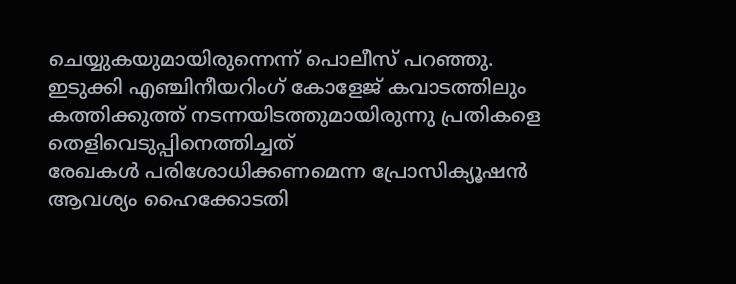ചെയ്യുകയുമായിരുന്നെന്ന് പൊലീസ് പറഞ്ഞു.
ഇടുക്കി എഞ്ചിനീയറിംഗ് കോളേജ് കവാടത്തിലും കത്തിക്കുത്ത് നടന്നയിടത്തുമായിരുന്നു പ്രതികളെ തെളിവെടുപ്പിനെത്തിച്ചത്
രേഖകൾ പരിശോധിക്കണമെന്ന പ്രോസിക്യൂഷൻ ആവശ്യം ഹൈക്കോടതി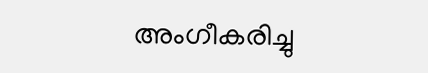അംഗീകരിച്ചു